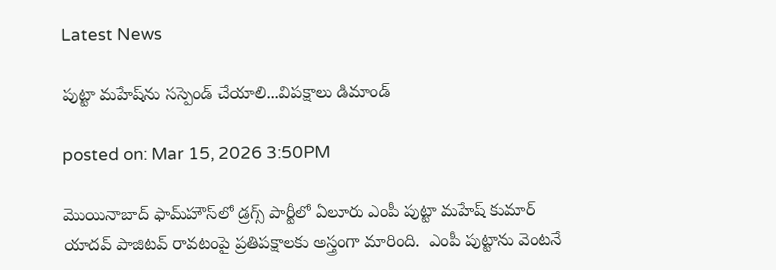Latest News

పుట్టా మహేష్‌ను సస్పెండ్ చేయాలి...విపక్షాలు డిమాండ్

posted on: Mar 15, 2026 3:50PM

మొయినాబాద్ ఫామ్‌హౌస్‌లో డ్రగ్స్ పార్టీలో ఏలూరు ఎంపీ పుట్టా మహేష్ కుమార్ యాదవ్ పాజిటవ్ రావటంపై ప్రతిపక్షాలకు అస్త్రంగా మారింది.  ఎంపీ పుట్టాను వెంటనే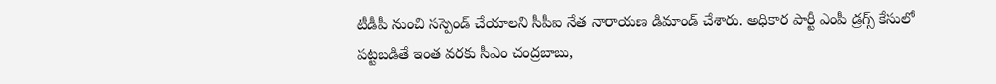టీడీపీ నుంచి సస్పెండ్ చేయాలని సీపీఐ నేత నారాయణ డిమాండ్ చేశారు. అధికార పార్టీ ఎంపీ డ్రగ్స్ కేసులో పట్టబడితే ఇంత వరకు సీఎం చంద్రబాబు,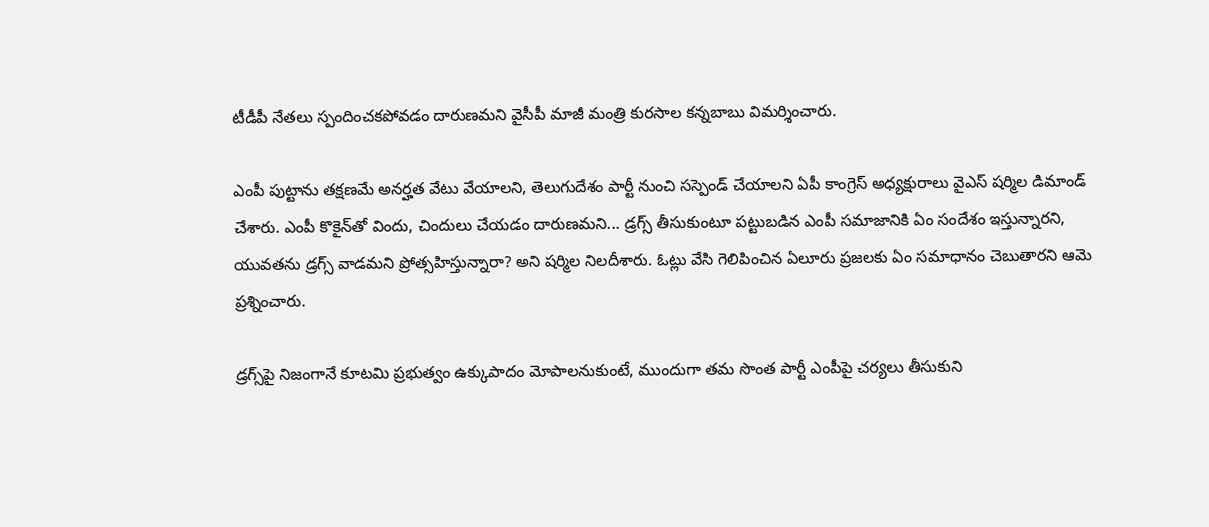టీడీపీ నేతలు స్పందించకపోవడం దారుణమని వైసీపీ మాజీ మంత్రి కురసాల కన్నబాబు విమర్శించారు.

ఎంపీ పుట్టాను తక్షణమే అనర్హత వేటు వేయాలని, తెలుగుదేశం పార్టీ నుంచి సస్పెండ్ చేయాలని ఏపీ కాంగ్రెస్ అధ్యక్షురాలు వైఎస్ షర్మిల డిమాండ్ చేశారు. ఎంపీ కొకైన్‌తో విందు, చిందులు చేయడం దారుణమని... డ్రగ్స్ తీసుకుంటూ పట్టుబడిన ఎంపీ సమాజానికి ఏం సందేశం ఇస్తున్నారని, యువతను డ్రగ్స్ వాడమని ప్రోత్సహిస్తున్నారా? అని షర్మిల నిలదీశారు. ఓట్లు వేసి గెలిపించిన ఏలూరు ప్రజలకు ఏం సమాధానం చెబుతారని ఆమె ప్రశ్నించారు.

డ్రగ్స్‌పై నిజంగానే కూటమి ప్రభుత్వం ఉక్కుపాదం మోపాలనుకుంటే, ముందుగా తమ సొంత పార్టీ ఎంపీపై చర్యలు తీసుకుని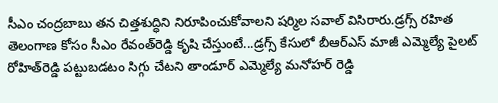సీఎం చంద్రబాబు తన చిత్తశుద్ధిని నిరూపించుకోవాలని షర్మిల సవాల్ విసిరారు.డ్రగ్స్ రహిత తెలంగాణ కోసం సీఎం రేవంత్‌రెడ్డి కృషి చేస్తుంటే...డ్రగ్స్ కేసులో బీఆర్‌ఎస్ మాజీ ఎమ్మెల్యే పైలట్ రోహిత్‌రెడ్డి పట్టుబడటం సిగ్గు చేటని తాండూర్ ఎమ్మెల్యే మనోహర్ రెడ్డి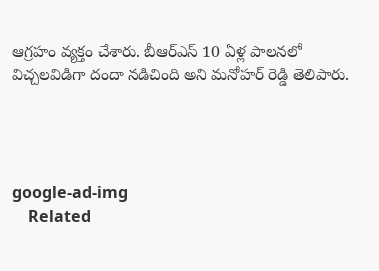ఆగ్రహం వ్యక్తం చేశారు. బీఆర్‌ఎస్ 10 ఏళ్ల పాలనలో విచ్చలవిడిగా దందా నడిచింది అని మనోహర్ రెడ్డి తెలిపారు.




google-ad-img
    Related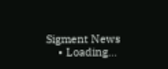Sigment News
    • Loading...